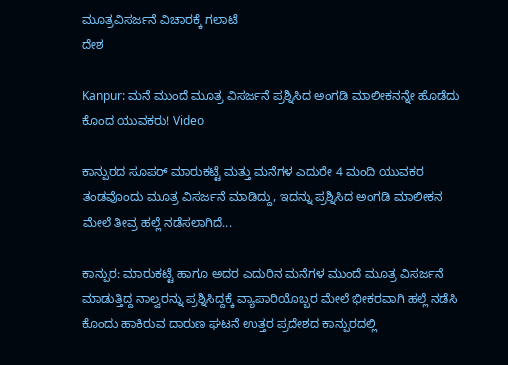ಮೂತ್ರವಿಸರ್ಜನೆ ವಿಚಾರಕ್ಕೆ ಗಲಾಟೆ
ದೇಶ

Kanpur: ಮನೆ ಮುಂದೆ ಮೂತ್ರ ವಿಸರ್ಜನೆ ಪ್ರಶ್ನಿಸಿದ ಅಂಗಡಿ ಮಾಲೀಕನನ್ನೇ ಹೊಡೆದು ಕೊಂದ ಯುವಕರು! Video

ಕಾನ್ಪುರದ ಸೂಪರ್ ಮಾರುಕಟ್ಟೆ ಮತ್ತು ಮನೆಗಳ ಎದುರೇ 4 ಮಂದಿ ಯುವಕರ ತಂಡವೊಂದು ಮೂತ್ರ ವಿಸರ್ಜನೆ ಮಾಡಿದ್ದು, ಇದನ್ನು ಪ್ರಶ್ನಿಸಿದ ಅಂಗಡಿ ಮಾಲೀಕನ ಮೇಲೆ ತೀವ್ರ ಹಲ್ಲೆ ನಡೆಸಲಾಗಿದೆ...

ಕಾನ್ಪುರ: ಮಾರುಕಟ್ಟೆ ಹಾಗೂ ಅದರ ಎದುರಿನ ಮನೆಗಳ ಮುಂದೆ ಮೂತ್ರ ವಿಸರ್ಜನೆ ಮಾಡುತ್ತಿದ್ದ ನಾಲ್ವರನ್ನು ಪ್ರಶ್ನಿಸಿದ್ದಕ್ಕೆ ವ್ಯಾಪಾರಿಯೊಬ್ಬರ ಮೇಲೆ ಭೀಕರವಾಗಿ ಹಲ್ಲೆ ನಡೆಸಿ ಕೊಂದು ಹಾಕಿರುವ ದಾರುಣ ಘಟನೆ ಉತ್ತರ ಪ್ರದೇಶದ ಕಾನ್ಪುರದಲ್ಲಿ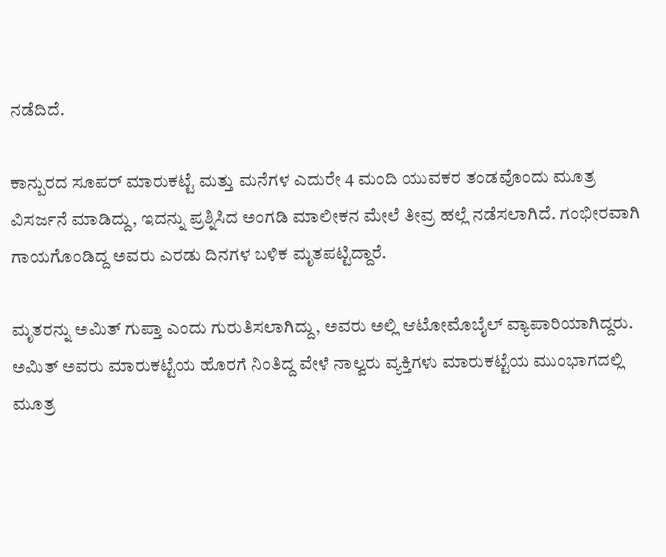ನಡೆದಿದೆ.

ಕಾನ್ಪುರದ ಸೂಪರ್ ಮಾರುಕಟ್ಟೆ ಮತ್ತು ಮನೆಗಳ ಎದುರೇ 4 ಮಂದಿ ಯುವಕರ ತಂಡವೊಂದು ಮೂತ್ರ ವಿಸರ್ಜನೆ ಮಾಡಿದ್ದು, ಇದನ್ನು ಪ್ರಶ್ನಿಸಿದ ಅಂಗಡಿ ಮಾಲೀಕನ ಮೇಲೆ ತೀವ್ರ ಹಲ್ಲೆ ನಡೆಸಲಾಗಿದೆ. ಗಂಭೀರವಾಗಿ ಗಾಯಗೊಂಡಿದ್ದ ಅವರು ಎರಡು ದಿನಗಳ ಬಳಿಕ ಮೃತಪಟ್ಟಿದ್ದಾರೆ.

ಮೃತರನ್ನು ಅಮಿತ್ ಗುಪ್ತಾ ಎಂದು ಗುರುತಿಸಲಾಗಿದ್ದು, ಅವರು ಅಲ್ಲಿ ಆಟೋಮೊಬೈಲ್ ವ್ಯಾಪಾರಿಯಾಗಿದ್ದರು. ಅಮಿತ್ ಅವರು ಮಾರುಕಟ್ಟೆಯ ಹೊರಗೆ ನಿಂತಿದ್ದ ವೇಳೆ ನಾಲ್ವರು ವ್ಯಕ್ತಿಗಳು ಮಾರುಕಟ್ಟೆಯ ಮುಂಭಾಗದಲ್ಲಿ ಮೂತ್ರ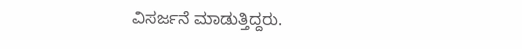ವಿಸರ್ಜನೆ ಮಾಡುತ್ತಿದ್ದರು.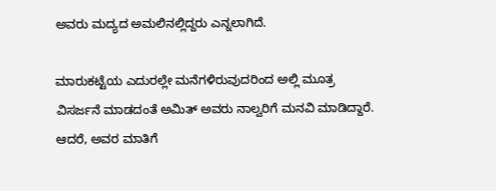ಅವರು ಮದ್ಯದ ಅಮಲಿನಲ್ಲಿದ್ದರು ಎನ್ನಲಾಗಿದೆ.

ಮಾರುಕಟ್ಟೆಯ ಎದುರಲ್ಲೇ ಮನೆಗಳಿರುವುದರಿಂದ ಅಲ್ಲಿ ಮೂತ್ರ ವಿಸರ್ಜನೆ ಮಾಡದಂತೆ ಅಮಿತ್ ಅವರು ನಾಲ್ವರಿಗೆ ಮನವಿ ಮಾಡಿದ್ದಾರೆ. ಆದರೆ, ಅವರ ಮಾತಿಗೆ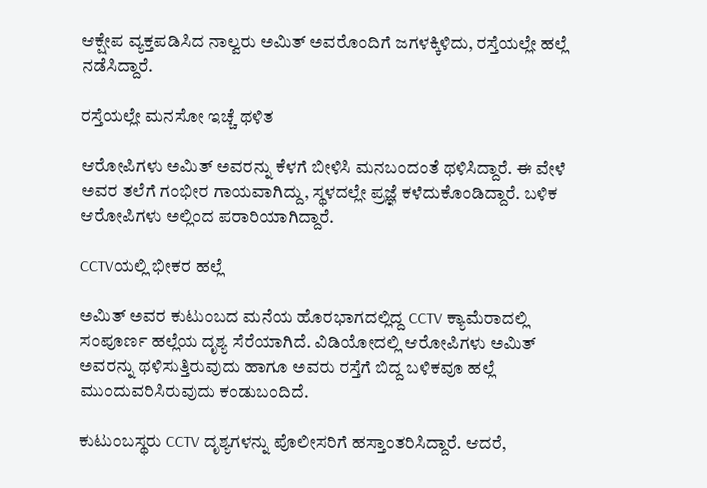ಆಕ್ಷೇಪ ವ್ಯಕ್ತಪಡಿಸಿದ ನಾಲ್ವರು ಅಮಿತ್ ಅವರೊಂದಿಗೆ ಜಗಳಕ್ಕಿಳಿದು, ರಸ್ತೆಯಲ್ಲೇ ಹಲ್ಲೆ ನಡೆಸಿದ್ದಾರೆ.

ರಸ್ತೆಯಲ್ಲೇ ಮನಸೋ ಇಚ್ಚೆ ಥಳಿತ

ಆರೋಪಿಗಳು ಅಮಿತ್ ಅವರನ್ನು ಕೆಳಗೆ ಬೀಳಿಸಿ ಮನಬಂದಂತೆ ಥಳಿಸಿದ್ದಾರೆ. ಈ ವೇಳೆ ಅವರ ತಲೆಗೆ ಗಂಭೀರ ಗಾಯವಾಗಿದ್ದು, ಸ್ಥಳದಲ್ಲೇ ಪ್ರಜ್ಞೆ ಕಳೆದುಕೊಂಡಿದ್ದಾರೆ. ಬಳಿಕ ಆರೋಪಿಗಳು ಅಲ್ಲಿಂದ ಪರಾರಿಯಾಗಿದ್ದಾರೆ.

CCTVಯಲ್ಲಿ ಭೀಕರ ಹಲ್ಲೆ

ಅಮಿತ್ ಅವರ ಕುಟುಂಬದ ಮನೆಯ ಹೊರಭಾಗದಲ್ಲಿದ್ದ CCTV ಕ್ಯಾಮೆರಾದಲ್ಲಿ ಸಂಪೂರ್ಣ ಹಲ್ಲೆಯ ದೃಶ್ಯ ಸೆರೆಯಾಗಿದೆ. ವಿಡಿಯೋದಲ್ಲಿ ಆರೋಪಿಗಳು ಅಮಿತ್ ಅವರನ್ನು ಥಳಿಸುತ್ತಿರುವುದು ಹಾಗೂ ಅವರು ರಸ್ತೆಗೆ ಬಿದ್ದ ಬಳಿಕವೂ ಹಲ್ಲೆ ಮುಂದುವರಿಸಿರುವುದು ಕಂಡುಬಂದಿದೆ.

ಕುಟುಂಬಸ್ಥರು CCTV ದೃಶ್ಯಗಳನ್ನು ಪೊಲೀಸರಿಗೆ ಹಸ್ತಾಂತರಿಸಿದ್ದಾರೆ. ಆದರೆ,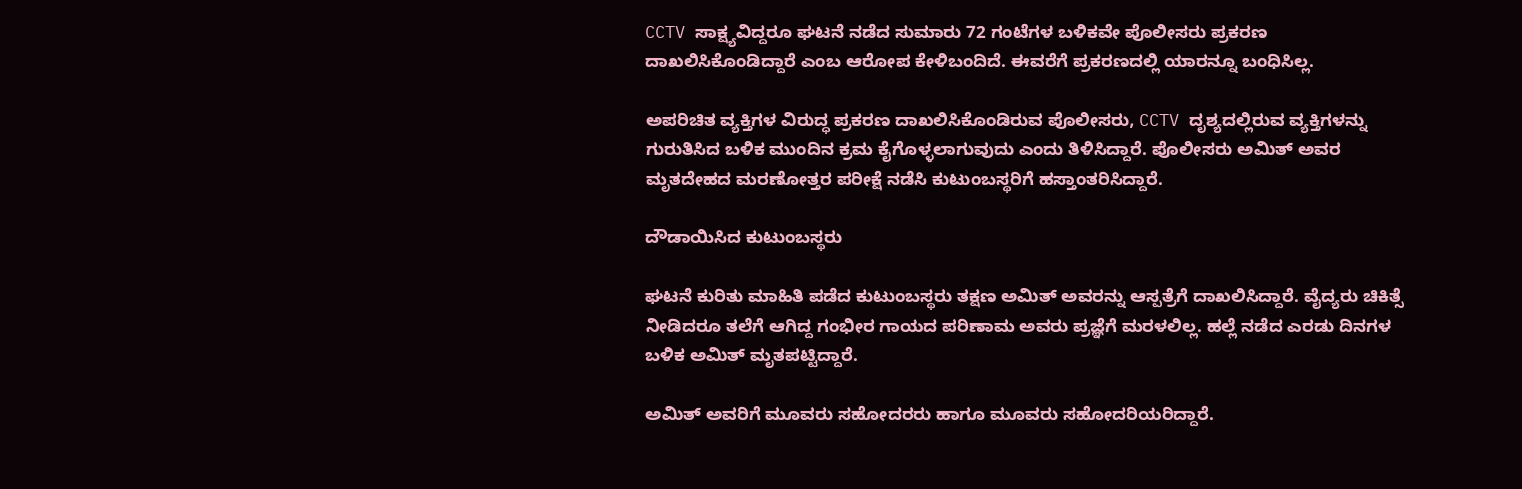CCTV ಸಾಕ್ಷ್ಯವಿದ್ದರೂ ಘಟನೆ ನಡೆದ ಸುಮಾರು 72 ಗಂಟೆಗಳ ಬಳಿಕವೇ ಪೊಲೀಸರು ಪ್ರಕರಣ ದಾಖಲಿಸಿಕೊಂಡಿದ್ದಾರೆ ಎಂಬ ಆರೋಪ ಕೇಳಿಬಂದಿದೆ. ಈವರೆಗೆ ಪ್ರಕರಣದಲ್ಲಿ ಯಾರನ್ನೂ ಬಂಧಿಸಿಲ್ಲ.

ಅಪರಿಚಿತ ವ್ಯಕ್ತಿಗಳ ವಿರುದ್ಧ ಪ್ರಕರಣ ದಾಖಲಿಸಿಕೊಂಡಿರುವ ಪೊಲೀಸರು, CCTV ದೃಶ್ಯದಲ್ಲಿರುವ ವ್ಯಕ್ತಿಗಳನ್ನು ಗುರುತಿಸಿದ ಬಳಿಕ ಮುಂದಿನ ಕ್ರಮ ಕೈಗೊಳ್ಳಲಾಗುವುದು ಎಂದು ತಿಳಿಸಿದ್ದಾರೆ. ಪೊಲೀಸರು ಅಮಿತ್ ಅವರ ಮೃತದೇಹದ ಮರಣೋತ್ತರ ಪರೀಕ್ಷೆ ನಡೆಸಿ ಕುಟುಂಬಸ್ಥರಿಗೆ ಹಸ್ತಾಂತರಿಸಿದ್ದಾರೆ.

ದೌಡಾಯಿಸಿದ ಕುಟುಂಬಸ್ಥರು

ಘಟನೆ ಕುರಿತು ಮಾಹಿತಿ ಪಡೆದ ಕುಟುಂಬಸ್ಥರು ತಕ್ಷಣ ಅಮಿತ್ ಅವರನ್ನು ಆಸ್ಪತ್ರೆಗೆ ದಾಖಲಿಸಿದ್ದಾರೆ. ವೈದ್ಯರು ಚಿಕಿತ್ಸೆ ನೀಡಿದರೂ ತಲೆಗೆ ಆಗಿದ್ದ ಗಂಭೀರ ಗಾಯದ ಪರಿಣಾಮ ಅವರು ಪ್ರಜ್ಞೆಗೆ ಮರಳಲಿಲ್ಲ. ಹಲ್ಲೆ ನಡೆದ ಎರಡು ದಿನಗಳ ಬಳಿಕ ಅಮಿತ್ ಮೃತಪಟ್ಟಿದ್ದಾರೆ.

ಅಮಿತ್ ಅವರಿಗೆ ಮೂವರು ಸಹೋದರರು ಹಾಗೂ ಮೂವರು ಸಹೋದರಿಯರಿದ್ದಾರೆ.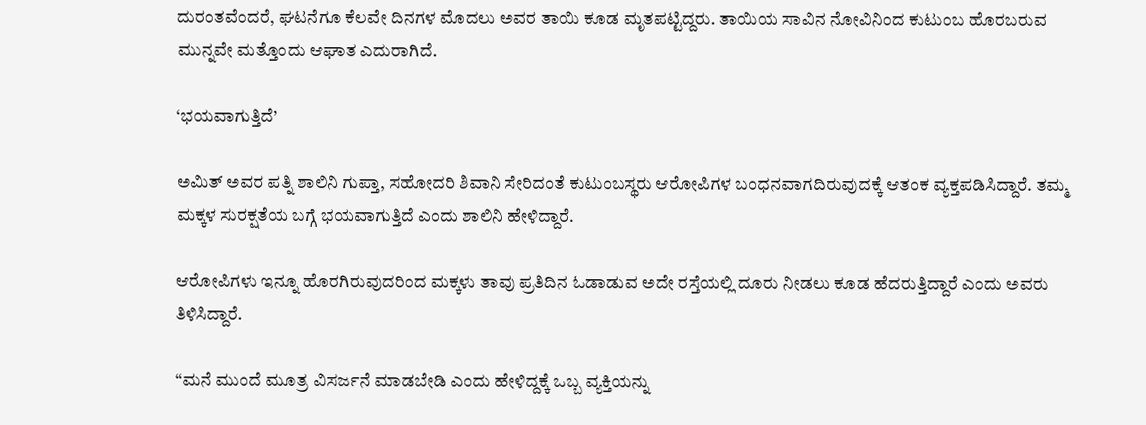ದುರಂತವೆಂದರೆ, ಘಟನೆಗೂ ಕೆಲವೇ ದಿನಗಳ ಮೊದಲು ಅವರ ತಾಯಿ ಕೂಡ ಮೃತಪಟ್ಟಿದ್ದರು. ತಾಯಿಯ ಸಾವಿನ ನೋವಿನಿಂದ ಕುಟುಂಬ ಹೊರಬರುವ ಮುನ್ನವೇ ಮತ್ತೊಂದು ಆಘಾತ ಎದುರಾಗಿದೆ.

‘ಭಯವಾಗುತ್ತಿದೆ’

ಅಮಿತ್ ಅವರ ಪತ್ನಿ ಶಾಲಿನಿ ಗುಪ್ತಾ, ಸಹೋದರಿ ಶಿವಾನಿ ಸೇರಿದಂತೆ ಕುಟುಂಬಸ್ಥರು ಆರೋಪಿಗಳ ಬಂಧನವಾಗದಿರುವುದಕ್ಕೆ ಆತಂಕ ವ್ಯಕ್ತಪಡಿಸಿದ್ದಾರೆ. ತಮ್ಮ ಮಕ್ಕಳ ಸುರಕ್ಷತೆಯ ಬಗ್ಗೆ ಭಯವಾಗುತ್ತಿದೆ ಎಂದು ಶಾಲಿನಿ ಹೇಳಿದ್ದಾರೆ.

ಆರೋಪಿಗಳು ಇನ್ನೂ ಹೊರಗಿರುವುದರಿಂದ ಮಕ್ಕಳು ತಾವು ಪ್ರತಿದಿನ ಓಡಾಡುವ ಅದೇ ರಸ್ತೆಯಲ್ಲಿ ದೂರು ನೀಡಲು ಕೂಡ ಹೆದರುತ್ತಿದ್ದಾರೆ ಎಂದು ಅವರು ತಿಳಿಸಿದ್ದಾರೆ.

“ಮನೆ ಮುಂದೆ ಮೂತ್ರ ವಿಸರ್ಜನೆ ಮಾಡಬೇಡಿ ಎಂದು ಹೇಳಿದ್ದಕ್ಕೆ ಒಬ್ಬ ವ್ಯಕ್ತಿಯನ್ನು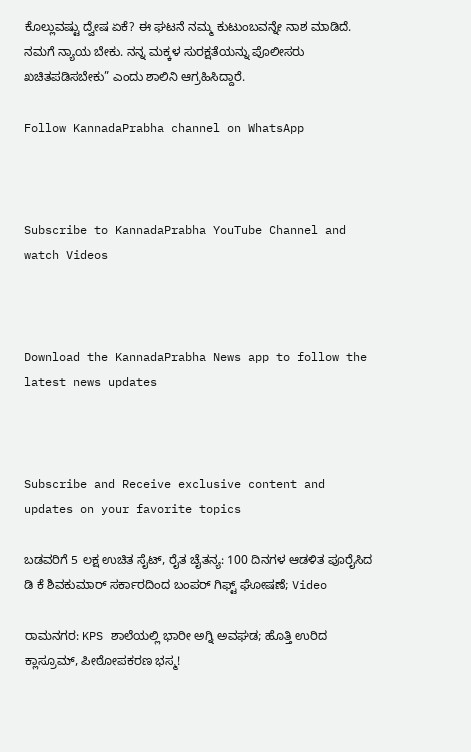ಕೊಲ್ಲುವಷ್ಟು ದ್ವೇಷ ಏಕೆ? ಈ ಘಟನೆ ನಮ್ಮ ಕುಟುಂಬವನ್ನೇ ನಾಶ ಮಾಡಿದೆ. ನಮಗೆ ನ್ಯಾಯ ಬೇಕು. ನನ್ನ ಮಕ್ಕಳ ಸುರಕ್ಷತೆಯನ್ನು ಪೊಲೀಸರು ಖಚಿತಪಡಿಸಬೇಕು” ಎಂದು ಶಾಲಿನಿ ಆಗ್ರಹಿಸಿದ್ದಾರೆ.

Follow KannadaPrabha channel on WhatsApp



Subscribe to KannadaPrabha YouTube Channel and watch Videos



Download the KannadaPrabha News app to follow the latest news updates



Subscribe and Receive exclusive content and updates on your favorite topics

ಬಡವರಿಗೆ 5 ಲಕ್ಷ ಉಚಿತ ಸೈಟ್, ರೈತ ಚೈತನ್ಯ: 100 ದಿನಗಳ ಆಡಳಿತ ಪೂರೈಸಿದ ಡಿ ಕೆ ಶಿವಕುಮಾರ್ ಸರ್ಕಾರದಿಂದ ಬಂಪರ್ ಗಿಫ್ಟ್ ಘೋಷಣೆ; Video

ರಾಮನಗರ: KPS ಶಾಲೆಯಲ್ಲಿ ಭಾರೀ ಅಗ್ನಿ ಅವಘಡ; ಹೊತ್ತಿ ಉರಿದ ಕ್ಲಾಸ್ರೂಮ್, ಪೀಠೋಪಕರಣ ಭಸ್ಮ!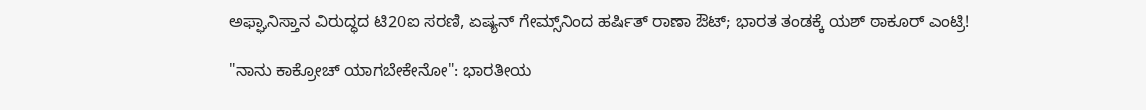ಅಫ್ಘಾನಿಸ್ತಾನ ವಿರುದ್ಧದ ಟಿ20ಐ ಸರಣಿ, ಏಷ್ಯನ್ ಗೇಮ್ಸ್‌ನಿಂದ ಹರ್ಷಿತ್ ರಾಣಾ ಔಟ್; ಭಾರತ ತಂಡಕ್ಕೆ ಯಶ್ ಠಾಕೂರ್ ಎಂಟ್ರಿ!

"ನಾನು ಕಾಕ್ರೋಚ್ ಯಾಗಬೇಕೇನೋ": ಭಾರತೀಯ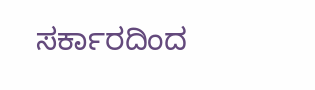ಸರ್ಕಾರದಿಂದ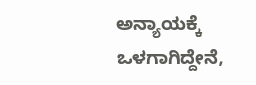ಅನ್ಯಾಯಕ್ಕೆ ಒಳಗಾಗಿದ್ದೇನೆ,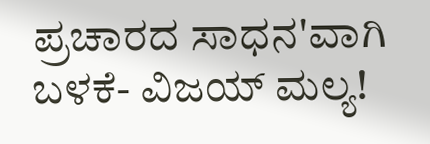ಪ್ರಚಾರದ ಸಾಧನ'ವಾಗಿ ಬಳಕೆ- ವಿಜಯ್ ಮಲ್ಯ!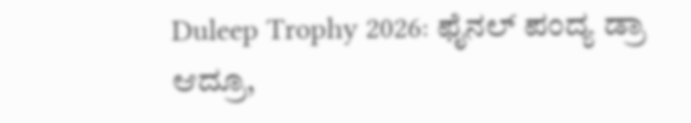Duleep Trophy 2026: ಫೈನಲ್ ಪಂದ್ಯ ಡ್ರಾ ಆದ್ರೂ,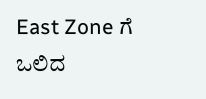East Zone ಗೆ ಒಲಿದ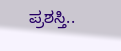ಪ್ರಶಸ್ತಿ..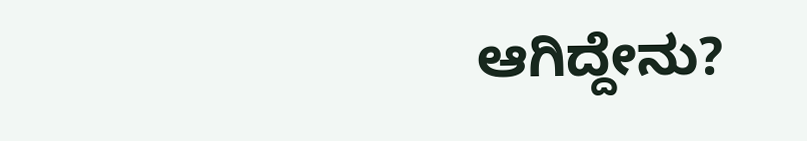ಆಗಿದ್ದೇನು?